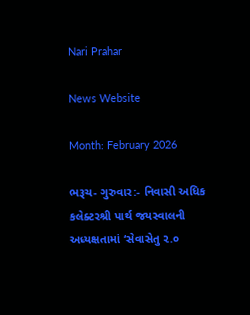Nari Prahar

News Website

Month: February 2026

ભરૂચ- ગુરુવાર:- નિવાસી અધિક કલેક્ટરશ્રી પાર્થ જયસ્વાલની અધ્યક્ષતામાં ‘સેવાસેતુ ૨.૦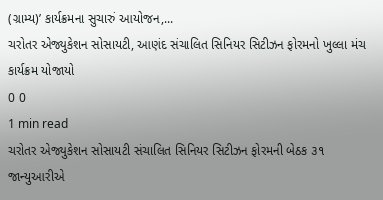(ગ્રામ્ય)’ કાર્યક્રમના સુચારું આયોજન,...
ચરોતર એજ્યુકેશન સોસાયટી, આણંદ સંચાલિત સિનિયર સિટીઝન ફોરમનો ખુલ્લા મંચ કાર્યક્રમ યોજાયો
0 0
1 min read
ચરોતર એજ્યુકેશન સોસાયટી સંચાલિત સિનિયર સિટીઝન ફોરમની બેઠક ૩૧ જાન્યુઆરીએ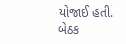યોજાઈ હતી. બેઠક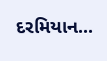દરમિયાન...